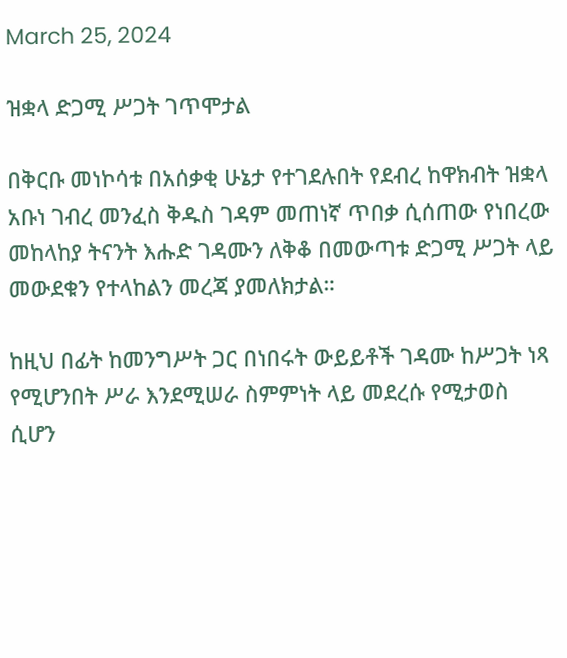March 25, 2024

ዝቋላ ድጋሚ ሥጋት ገጥሞታል

በቅርቡ መነኮሳቱ በአሰቃቂ ሁኔታ የተገደሉበት የደብረ ከዋክብት ዝቋላ አቡነ ገብረ መንፈስ ቅዱስ ገዳም መጠነኛ ጥበቃ ሲሰጠው የነበረው መከላከያ ትናንት እሑድ ገዳሙን ለቅቆ በመውጣቱ ድጋሚ ሥጋት ላይ መውደቁን የተላከልን መረጃ ያመለክታል።

ከዚህ በፊት ከመንግሥት ጋር በነበሩት ውይይቶች ገዳሙ ከሥጋት ነጻ የሚሆንበት ሥራ እንደሚሠራ ስምምነት ላይ መደረሱ የሚታወስ ሲሆን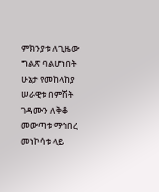ምክንያቱ ለጊዜው ግልጽ ባልሆነበት ሁኔታ የመከላከያ ሠራዊቱ በምሽት ገዳሙን ለቅቆ መውጣቱ ማኅበረ መነኮሳቱ ላይ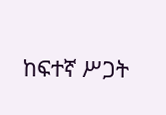ከፍተኛ ሥጋት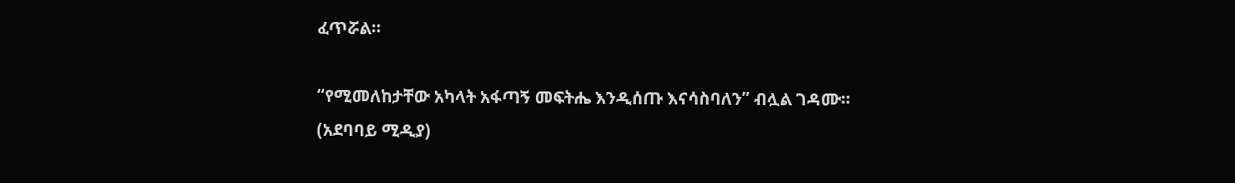ፈጥሯል።

“የሚመለከታቸው አካላት አፋጣኝ መፍትሔ እንዲሰጡ እናሳስባለን” ብሏል ገዳሙ። (አደባባይ ሚዲያ)